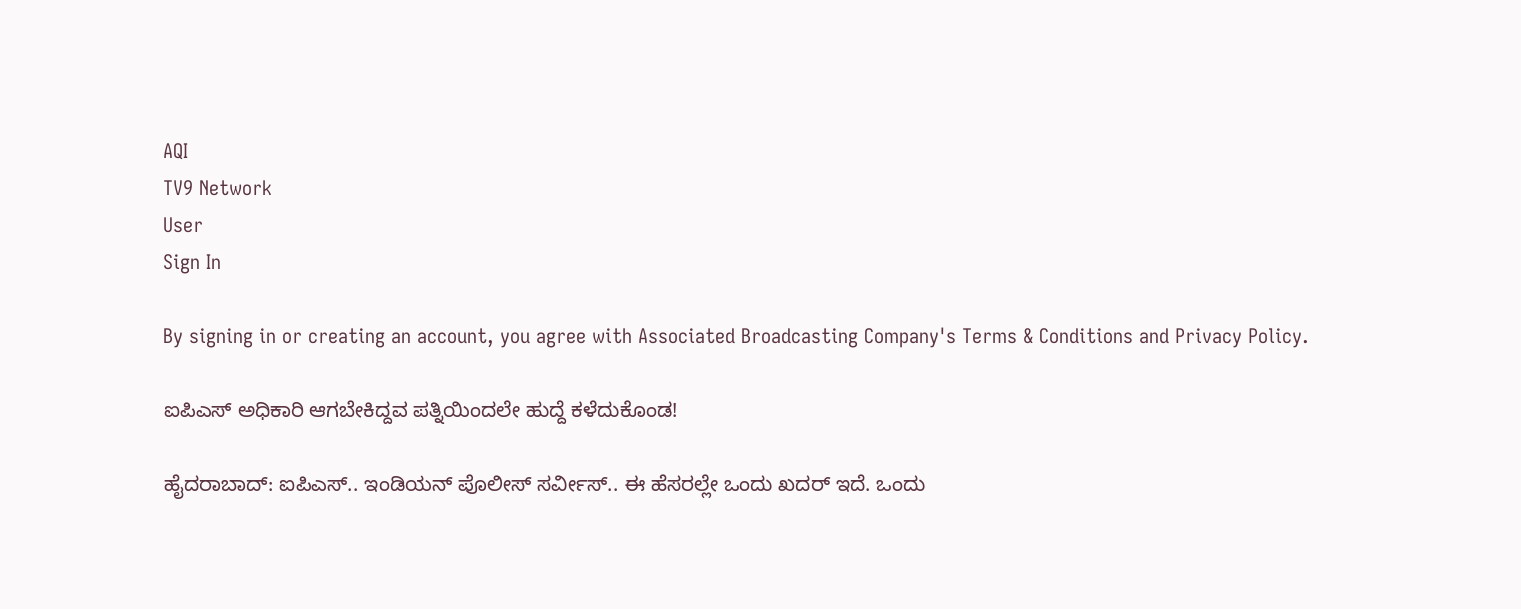AQI
TV9 Network
User
Sign In

By signing in or creating an account, you agree with Associated Broadcasting Company's Terms & Conditions and Privacy Policy.

ಐಪಿಎಸ್ ಅಧಿಕಾರಿ ಆಗಬೇಕಿದ್ದವ ಪತ್ನಿಯಿಂದಲೇ ಹುದ್ದೆ ಕಳೆದುಕೊಂಡ!

ಹೈದರಾಬಾದ್: ಐಪಿಎಸ್.. ಇಂಡಿಯನ್ ಪೊಲೀಸ್ ಸರ್ವೀಸ್.. ಈ ಹೆಸರಲ್ಲೇ ಒಂದು ಖದರ್ ಇದೆ. ಒಂದು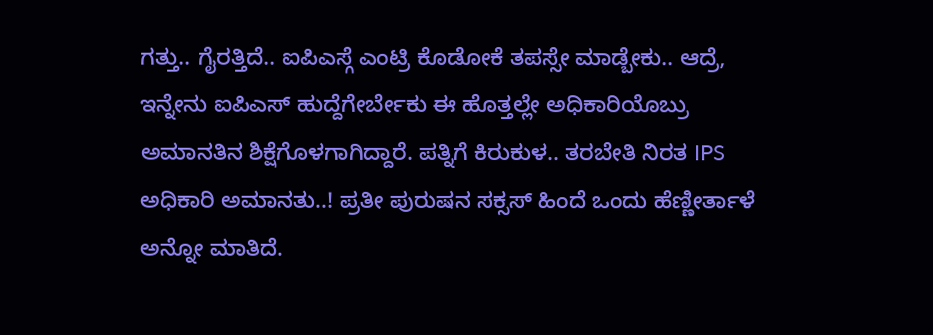ಗತ್ತು.. ಗೈರತ್ತಿದೆ.. ಐಪಿಎಸ್ಗೆ ಎಂಟ್ರಿ ಕೊಡೋಕೆ ತಪಸ್ಸೇ ಮಾಡ್ಬೇಕು.. ಆದ್ರೆ, ಇನ್ನೇನು ಐಪಿಎಸ್ ಹುದ್ದೆಗೇರ್ಬೇಕು ಈ ಹೊತ್ತಲ್ಲೇ ಅಧಿಕಾರಿಯೊಬ್ರು ಅಮಾನತಿನ ಶಿಕ್ಷೆಗೊಳಗಾಗಿದ್ದಾರೆ. ಪತ್ನಿಗೆ ಕಿರುಕುಳ.. ತರಬೇತಿ ನಿರತ IPS ಅಧಿಕಾರಿ ಅಮಾನತು..! ಪ್ರತೀ ಪುರುಷನ ಸಕ್ಸಸ್ ಹಿಂದೆ ಒಂದು ಹೆಣ್ಣೀರ್ತಾಳೆ ಅನ್ನೋ ಮಾತಿದೆ.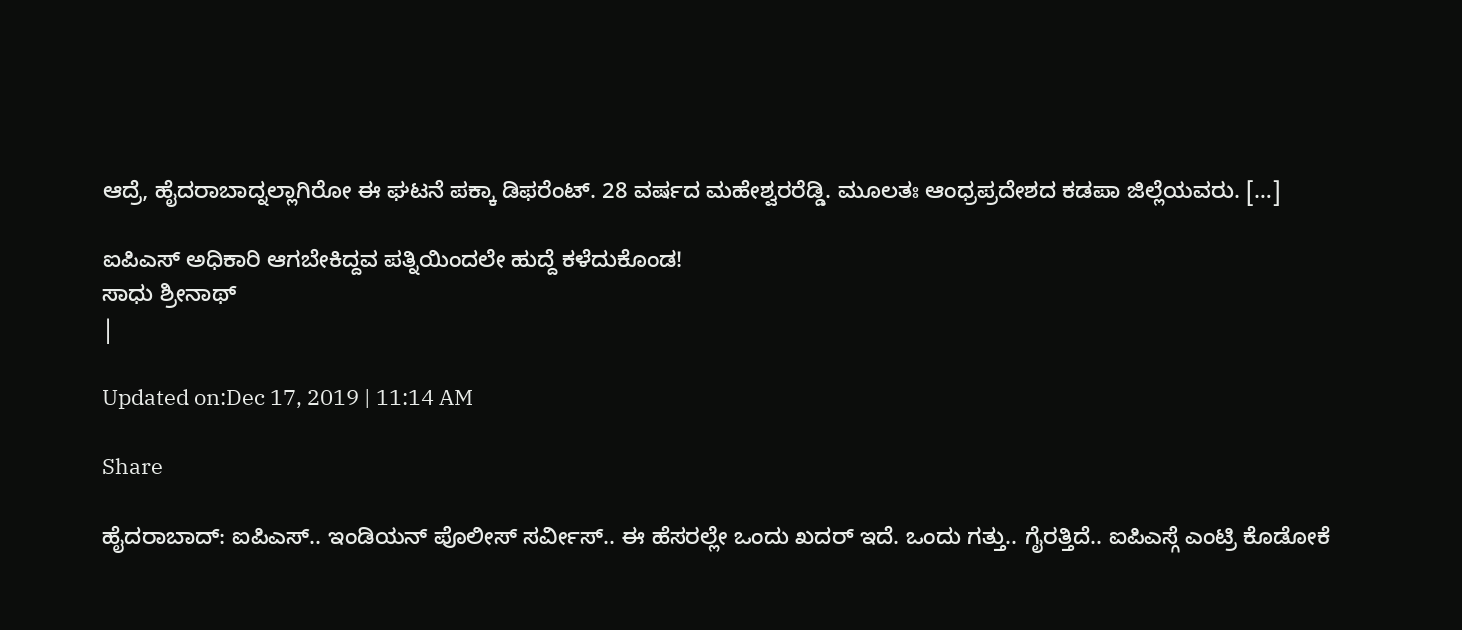ಆದ್ರೆ, ಹೈದರಾಬಾದ್ನಲ್ಲಾಗಿರೋ ಈ ಘಟನೆ ಪಕ್ಕಾ ಡಿಫರೆಂಟ್. 28 ವರ್ಷದ ಮಹೇಶ್ವರರೆಡ್ಡಿ. ಮೂಲತಃ ಆಂಧ್ರಪ್ರದೇಶದ ಕಡಪಾ ಜಿಲ್ಲೆಯವರು. […]

ಐಪಿಎಸ್ ಅಧಿಕಾರಿ ಆಗಬೇಕಿದ್ದವ ಪತ್ನಿಯಿಂದಲೇ ಹುದ್ದೆ ಕಳೆದುಕೊಂಡ!
ಸಾಧು ಶ್ರೀನಾಥ್
|

Updated on:Dec 17, 2019 | 11:14 AM

Share

ಹೈದರಾಬಾದ್: ಐಪಿಎಸ್.. ಇಂಡಿಯನ್ ಪೊಲೀಸ್ ಸರ್ವೀಸ್.. ಈ ಹೆಸರಲ್ಲೇ ಒಂದು ಖದರ್ ಇದೆ. ಒಂದು ಗತ್ತು.. ಗೈರತ್ತಿದೆ.. ಐಪಿಎಸ್ಗೆ ಎಂಟ್ರಿ ಕೊಡೋಕೆ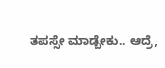ತಪಸ್ಸೇ ಮಾಡ್ಬೇಕು.. ಆದ್ರೆ,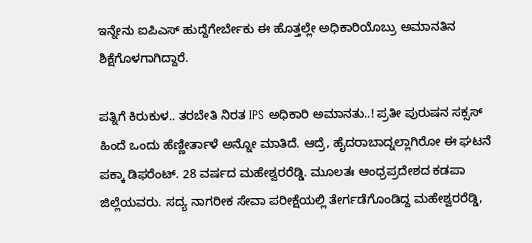ಇನ್ನೇನು ಐಪಿಎಸ್ ಹುದ್ದೆಗೇರ್ಬೇಕು ಈ ಹೊತ್ತಲ್ಲೇ ಅಧಿಕಾರಿಯೊಬ್ರು ಅಮಾನತಿನ ಶಿಕ್ಷೆಗೊಳಗಾಗಿದ್ದಾರೆ.

ಪತ್ನಿಗೆ ಕಿರುಕುಳ.. ತರಬೇತಿ ನಿರತ IPS ಅಧಿಕಾರಿ ಅಮಾನತು..! ಪ್ರತೀ ಪುರುಷನ ಸಕ್ಸಸ್ ಹಿಂದೆ ಒಂದು ಹೆಣ್ಣೀರ್ತಾಳೆ ಅನ್ನೋ ಮಾತಿದೆ. ಆದ್ರೆ, ಹೈದರಾಬಾದ್ನಲ್ಲಾಗಿರೋ ಈ ಘಟನೆ ಪಕ್ಕಾ ಡಿಫರೆಂಟ್. 28 ವರ್ಷದ ಮಹೇಶ್ವರರೆಡ್ಡಿ. ಮೂಲತಃ ಆಂಧ್ರಪ್ರದೇಶದ ಕಡಪಾ ಜಿಲ್ಲೆಯವರು. ಸದ್ಯ ನಾಗರೀಕ ಸೇವಾ ಪರೀಕ್ಷೆಯಲ್ಲಿ ತೇರ್ಗಡೆಗೊಂಡಿದ್ದ ಮಹೇಶ್ವರರೆಡ್ಡಿ,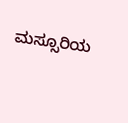ಮಸ್ಸೂರಿಯ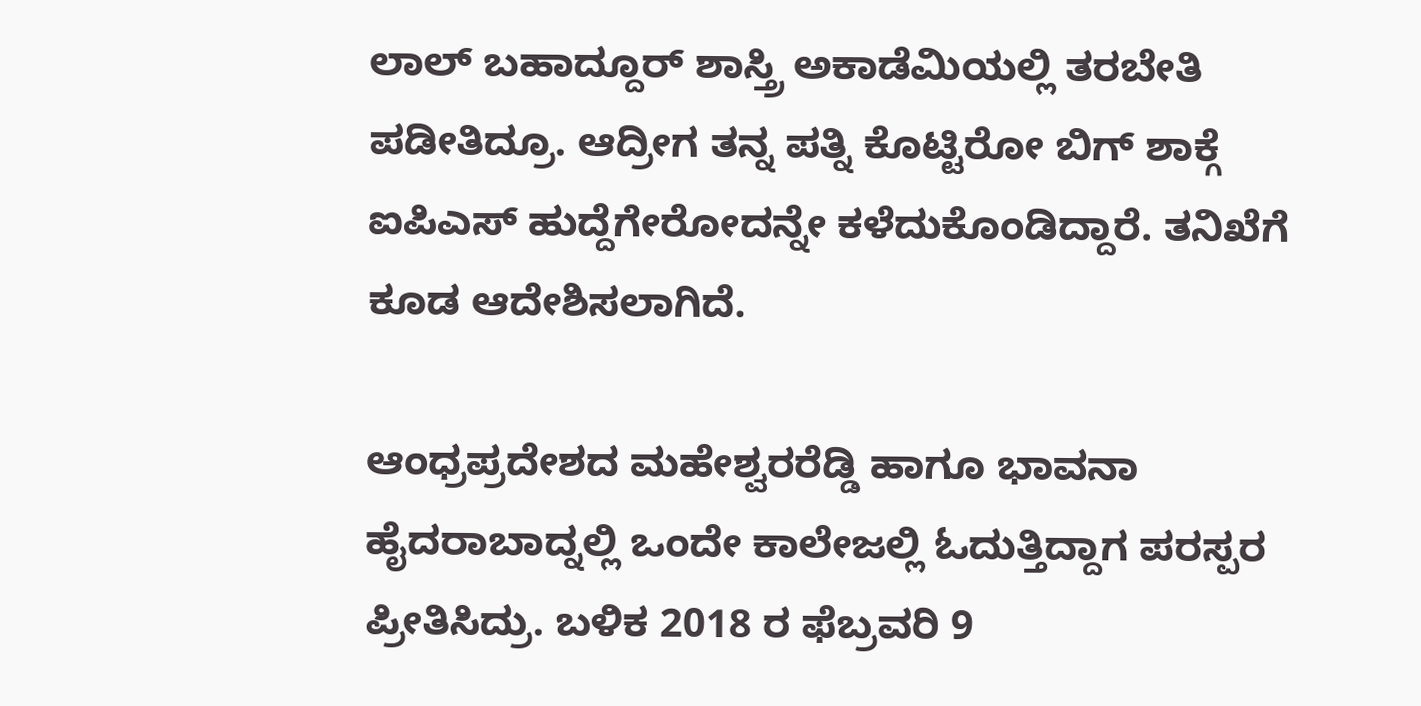ಲಾಲ್ ಬಹಾದ್ದೂರ್ ಶಾಸ್ತ್ರಿ ಅಕಾಡೆಮಿಯಲ್ಲಿ ತರಬೇತಿ ಪಡೀತಿದ್ರೂ. ಆದ್ರೀಗ ತನ್ನ ಪತ್ನಿ ಕೊಟ್ಟಿರೋ ಬಿಗ್ ಶಾಕ್ಗೆ ಐಪಿಎಸ್ ಹುದ್ದೆಗೇರೋದನ್ನೇ ಕಳೆದುಕೊಂಡಿದ್ದಾರೆ. ತನಿಖೆಗೆ ಕೂಡ ಆದೇಶಿಸಲಾಗಿದೆ.

ಆಂಧ್ರಪ್ರದೇಶದ ಮಹೇಶ್ವರರೆಡ್ಡಿ ಹಾಗೂ ಭಾವನಾ ಹೈದರಾಬಾದ್ನಲ್ಲಿ ಒಂದೇ ಕಾಲೇಜಲ್ಲಿ ಓದುತ್ತಿದ್ದಾಗ ಪರಸ್ಪರ ಪ್ರೀತಿಸಿದ್ರು. ಬಳಿಕ 2018 ರ ಫೆಬ್ರವರಿ 9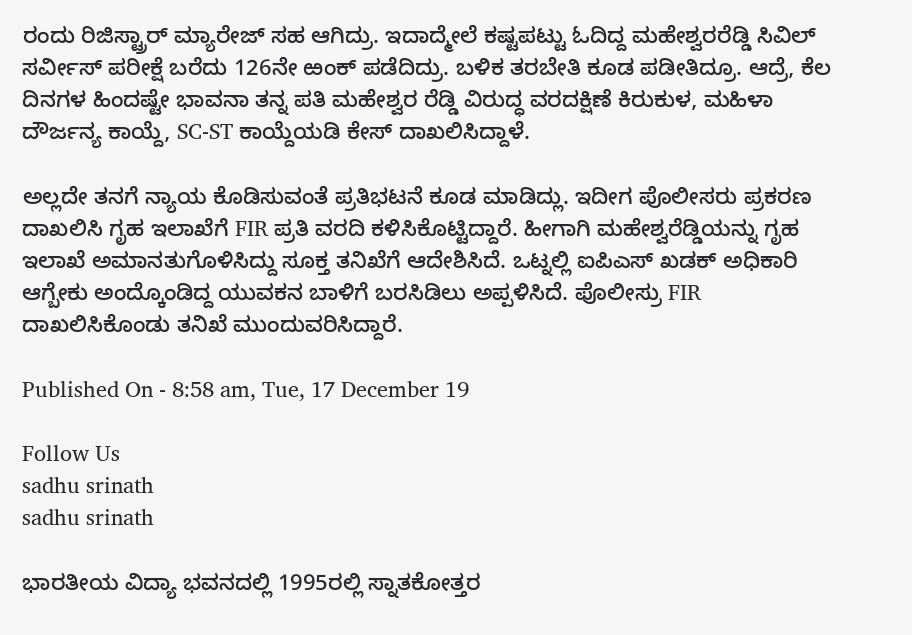ರಂದು ರಿಜಿಸ್ಟ್ರಾರ್ ಮ್ಯಾರೇಜ್ ಸಹ ಆಗಿದ್ರು. ಇದಾದ್ಮೇಲೆ ಕಷ್ಟಪಟ್ಟು ಓದಿದ್ದ ಮಹೇಶ್ವರರೆಡ್ಡಿ ಸಿವಿಲ್ ಸರ್ವೀಸ್ ಪರೀಕ್ಷೆ ಬರೆದು 126ನೇ ಱಂಕ್ ಪಡೆದಿದ್ರು. ಬಳಿಕ ತರಬೇತಿ ಕೂಡ ಪಡೀತಿದ್ರೂ. ಆದ್ರೆ, ಕೆಲ ದಿನಗಳ ಹಿಂದಷ್ಟೇ ಭಾವನಾ ತನ್ನ ಪತಿ ಮಹೇಶ್ವರ ರೆಡ್ಡಿ ವಿರುದ್ಧ ವರದಕ್ಷಿಣೆ ಕಿರುಕುಳ, ಮಹಿಳಾ ದೌರ್ಜನ್ಯ ಕಾಯ್ದೆ, SC-ST ಕಾಯ್ದೆಯಡಿ ಕೇಸ್ ದಾಖಲಿಸಿದ್ದಾಳೆ.

ಅಲ್ಲದೇ ತನಗೆ ನ್ಯಾಯ ಕೊಡಿಸುವಂತೆ ಪ್ರತಿಭಟನೆ ಕೂಡ ಮಾಡಿದ್ಲು. ಇದೀಗ ಪೊಲೀಸರು ಪ್ರಕರಣ ದಾಖಲಿಸಿ ಗೃಹ ಇಲಾಖೆಗೆ FIR ಪ್ರತಿ ವರದಿ ಕಳಿಸಿಕೊಟ್ಟಿದ್ದಾರೆ. ಹೀಗಾಗಿ ಮಹೇಶ್ವರೆಡ್ಡಿಯನ್ನು ಗೃಹ ಇಲಾಖೆ ಅಮಾನತುಗೊಳಿಸಿದ್ದು ಸೂಕ್ತ ತನಿಖೆಗೆ ಆದೇಶಿಸಿದೆ. ಒಟ್ನಲ್ಲಿ ಐಪಿಎಸ್ ಖಡಕ್ ಅಧಿಕಾರಿ ಆಗ್ಬೇಕು ಅಂದ್ಕೊಂಡಿದ್ದ ಯುವಕನ ಬಾಳಿಗೆ ಬರಸಿಡಿಲು ಅಪ್ಪಳಿಸಿದೆ. ಪೊಲೀಸ್ರು FIR ದಾಖಲಿಸಿಕೊಂಡು ತನಿಖೆ ಮುಂದುವರಿಸಿದ್ದಾರೆ.

Published On - 8:58 am, Tue, 17 December 19

Follow Us
sadhu srinath
sadhu srinath

ಭಾರತೀಯ ವಿದ್ಯಾ ಭವನದಲ್ಲಿ 1995ರಲ್ಲಿ ಸ್ನಾತಕೋತ್ತರ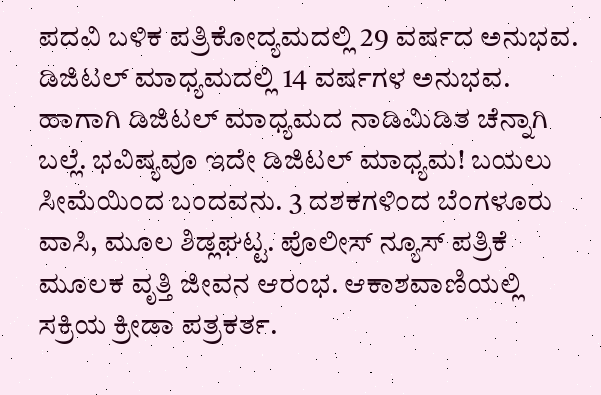ಪದವಿ ಬಳಿಕ ಪತ್ರಿಕೋದ್ಯಮದಲ್ಲಿ 29 ವರ್ಷದ ಅನುಭವ. ಡಿಜಿಟಲ್ ಮಾಧ್ಯಮದಲ್ಲಿ 14 ವರ್ಷಗಳ ಅನುಭವ. ಹಾಗಾಗಿ ಡಿಜಿಟಲ್ ಮಾಧ್ಯಮದ ನಾಡಿಮಿಡಿತ ಚೆನ್ನಾಗಿ ಬಲ್ಲೆ. ಭವಿಷ್ಯವೂ ಇದೇ ಡಿಜಿಟಲ್ ಮಾಧ್ಯಮ! ಬಯಲು ಸೀಮೆಯಿಂದ ಬಂದವನು. 3 ದಶಕಗಳಿಂದ ಬೆಂಗಳೂರು ವಾಸಿ, ಮೂಲ ಶಿಡ್ಲಘಟ್ಟ. ಪೊಲೀಸ್ ನ್ಯೂಸ್ ಪತ್ರಿಕೆ ಮೂಲಕ ವೃತ್ತಿ ಜೀವನ ಆರಂಭ. ಆಕಾಶವಾಣಿಯಲ್ಲಿ ಸಕ್ರಿಯ ಕ್ರೀಡಾ ಪತ್ರಕರ್ತ.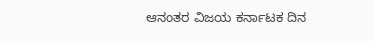ಆನಂತರ ವಿಜಯ ಕರ್ನಾಟಕ ದಿನ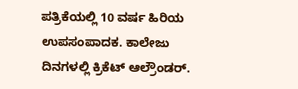ಪತ್ರಿಕೆಯಲ್ಲಿ 10 ವರ್ಷ ಹಿರಿಯ ಉಪಸಂಪಾದಕ. ಕಾಲೇಜು ದಿನಗಳಲ್ಲಿ ಕ್ರಿಕೆಟ್ ಆಲ್ರೌಂಡರ್.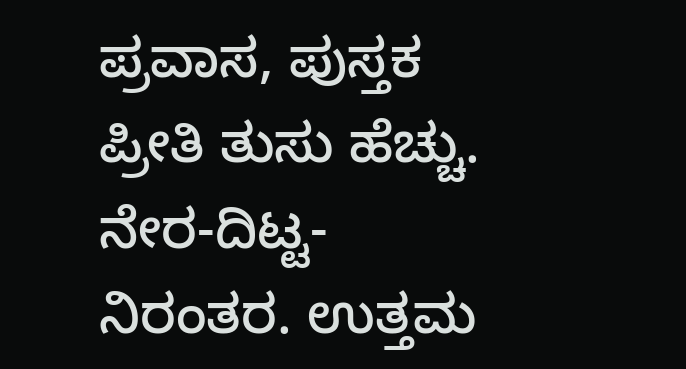ಪ್ರವಾಸ, ಪುಸ್ತಕ ಪ್ರೀತಿ ತುಸು ಹೆಚ್ಚು. ನೇರ-ದಿಟ್ಟ-ನಿರಂತರ. ಉತ್ತಮ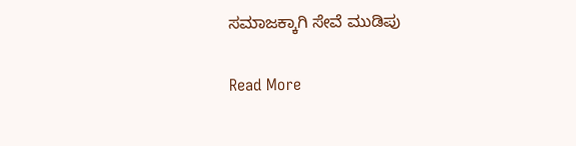ಸಮಾಜಕ್ಕಾಗಿ ಸೇವೆ ಮುಡಿಪು

Read More